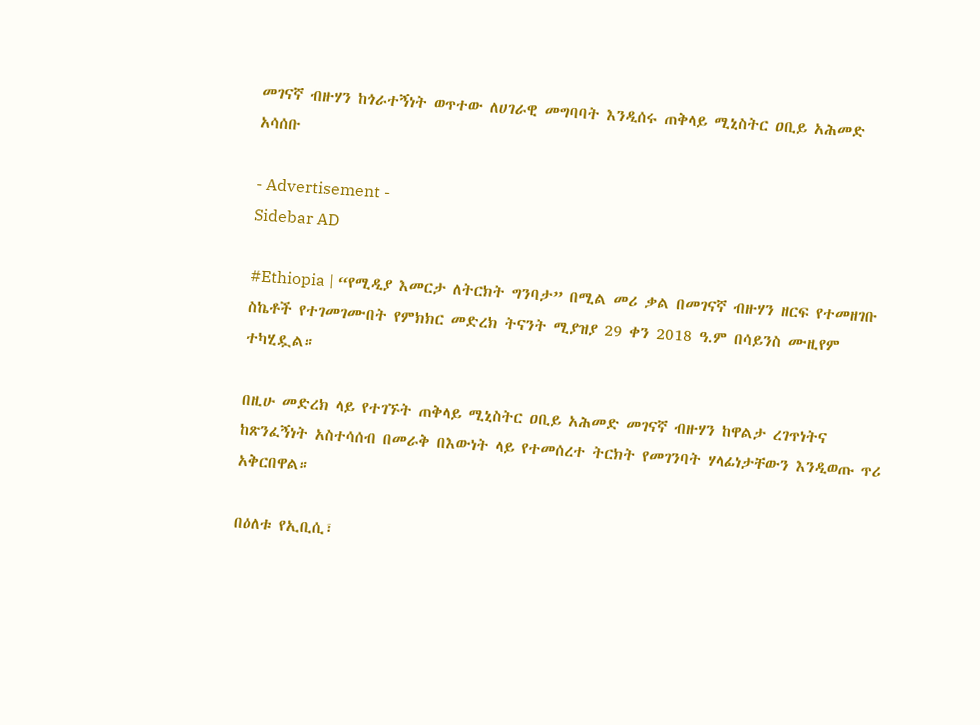መገናኛ ብዙሃን ከጎራተኝነት ወጥተው ለሀገራዊ መግባባት እንዲሰሩ ጠቅላይ ሚኒስትር ዐቢይ አሕመድ አሳሰቡ

- Advertisement -
Sidebar AD

#Ethiopia | “የሚዲያ እመርታ ለትርክት ግንባታ” በሚል መሪ ቃል በመገናኛ ብዙሃን ዘርፍ የተመዘገቡ ስኬቶች የተገመገሙበት የምክክር መድረክ ትናንት ሚያዝያ 29 ቀን 2018 ዓ.ም በሳይንስ ሙዚየም ተካሂዷል።

በዚሁ መድረክ ላይ የተገኙት ጠቅላይ ሚኒስትር ዐቢይ አሕመድ መገናኛ ብዙሃን ከዋልታ ረገጥነትና ከጽንፈኝነት አስተሳሰብ በመራቅ በእውነት ላይ የተመሰረተ ትርክት የመገንባት ሃላፊነታቸውን እንዲወጡ ጥሪ አቅርበዋል።

በዕለቱ የኢቢሲ፣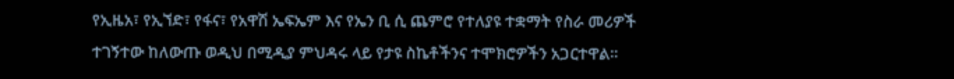የኢዜአ፣ የኢኘድ፣ የፋና፣ የአዋሽ ኤፍኤም እና የኤን ቢ ሲ ጨምሮ የተለያዩ ተቋማት የስራ መሪዎች ተገኝተው ከለውጡ ወዲህ በሚዲያ ምህዳሩ ላይ የታዩ ስኬቶችንና ተሞክሮዎችን አጋርተዋል።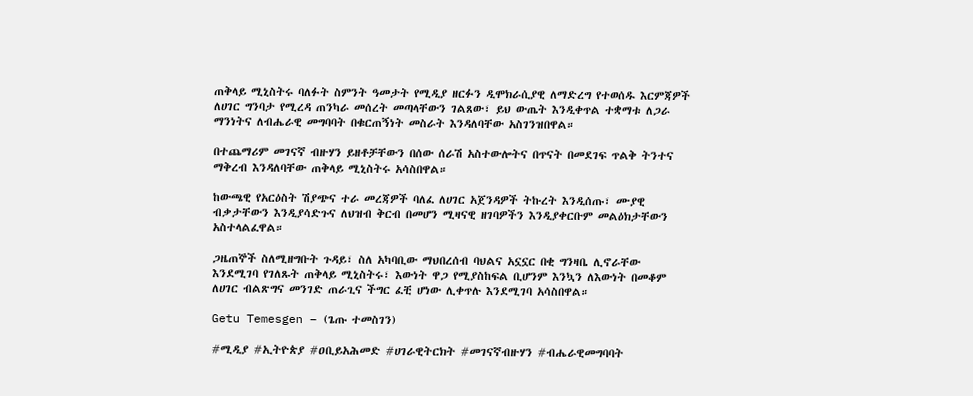ጠቅላይ ሚኒስትሩ ባለፉት ስምንት ዓመታት የሚዲያ ዘርፉን ዲሞክራሲያዊ ለማድረግ የተወሰዱ እርምጃዎች ለሀገር ግንባታ የሚረዳ ጠንካራ መሰረት መጣላቸውን ገልጸው፣ ይህ ውጤት እንዲቀጥል ተቋማቱ ለጋራ ማንነትና ለብሔራዊ መግባባት በቁርጠኝነት መስራት እንዳለባቸው አስገንዝበዋል።

በተጨማሪም መገናኛ ብዙሃን ይዘቶቻቸውን በሰው ሰራሽ አስተውሎትና በጥናት በመደገፍ ጥልቅ ትንተና ማቅረብ እንዳለባቸው ጠቅላይ ሚኒስትሩ አሳስበዋል።

ከውጫዊ የአርዕስት ሽያጭና ተራ መረጃዎች ባለፈ ለሀገር አጀንዳዎች ትኩረት እንዲሰጡ፣ ሙያዊ ብቃታቸውን እንዲያሳድጉና ለህዝብ ቅርብ በመሆን ሚዛናዊ ዘገባዎችን እንዲያቀርቡም መልዕክታቸውን አስተላልፈዋል።

ጋዜጠኞች ስለሚዘግቡት ጉዳይ፣ ስለ አካባቢው ማህበረሰብ ባህልና አኗኗር በቂ ግንዛቤ ሊኖራቸው እንደሚገባ የገለጹት ጠቅላይ ሚኒስትሩ፣ እውነት ዋጋ የሚያስከፍል ቢሆንም እንኳን ለእውነት በመቆም ለሀገር ብልጽግና መንገድ ጠራጊና ችግር ፈቺ ሆነው ሊቀጥሉ እንደሚገባ አሳስበዋል።

Getu Temesgen – (ጌጡ ተመስገን)

#ሚዲያ #ኢትዮጵያ #ዐቢይአሕመድ #ሀገራዊትርክት #መገናኛብዙሃን #ብሔራዊመግባባት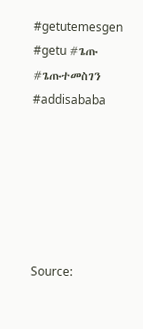#getutemesgen #getu #ጌጡ #ጌጡተመስገን #addisababa






Source: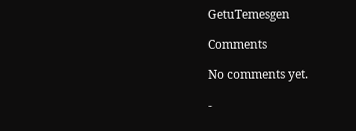GetuTemesgen

Comments

No comments yet.

-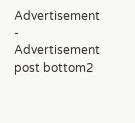Advertisement -
Advertisement post bottom2